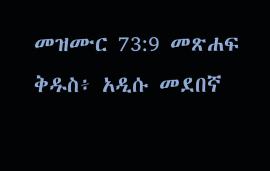መዝሙር 73:9 መጽሐፍ ቅዱስ፥ አዲሱ መደበኛ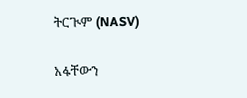ትርጒም (NASV)

አፋቸውን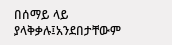በሰማይ ላይ ያላቅቃሉ፤አንደበታቸውም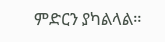ምድርን ያካልላል።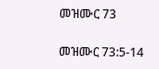መዝሙር 73

መዝሙር 73:5-14